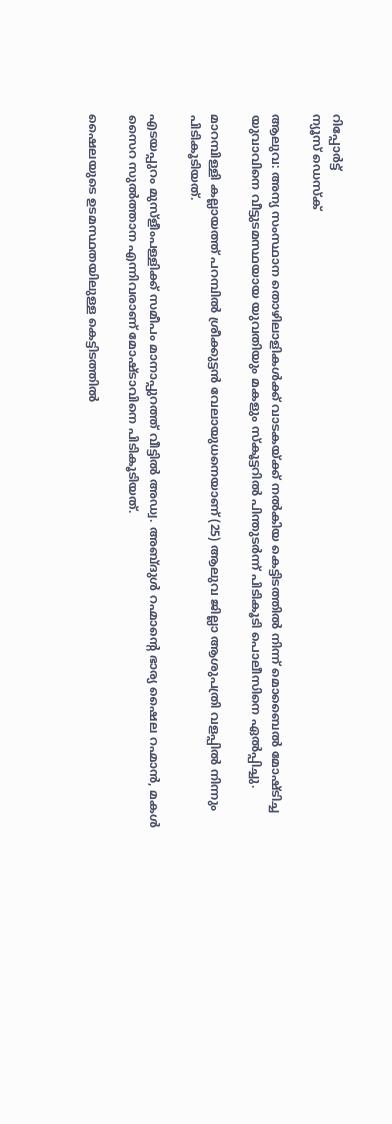റിപ്പോര്‍ട്ട്
ന്യൂസ് ഡെസ്ക്

ആലുവ: അന്യ സംസ്ഥാന തൊഴിലാളികൾക്ക് വാടകയ്ക്ക് നല്‍കിയ കെട്ടിടത്തില്‍ നിന്ന് മൊബൈല്‍ മോഷ്ടിച്ച യുവാവിനെ വീട്ടുടമസ്ഥയായ യുവതിയും മകളും സ്‌കൂട്ടറില്‍ പിന്തുടര്‍ന്ന് പിടികൂടി പൊലീസിനെ ഏൽപ്പിച്ചു.

മാറമ്പിള്ളി കല്ലായത്ത് പറമ്പില്‍ ശ്രീക്കുട്ടന്‍ വേലായുധനെയാണ് (25) ആലുവ ജില്ലാ ആശുപത്രി വളപ്പില്‍ നിന്നും പിടികൂടിയത്.

എടയപ്പുറം മുസ്ളീംപള്ളിക്ക് സമീപം മാനാപ്പുറത്ത് വീട്ടില്‍ അഡ്വ. അബ്ദുള്‍ റഹ്മാന്റെ ഭാര്യ ഷൈല റഹ്മാന്‍, മകള്‍ സൈറ സുല്‍ത്താന എന്നിവരാണ് മോഷ്ടാവിനെ പിടികൂടിയത്.

ഷൈലയുടെ ഉടമസ്ഥതയിലുള്ള കെട്ടിടത്തിൽ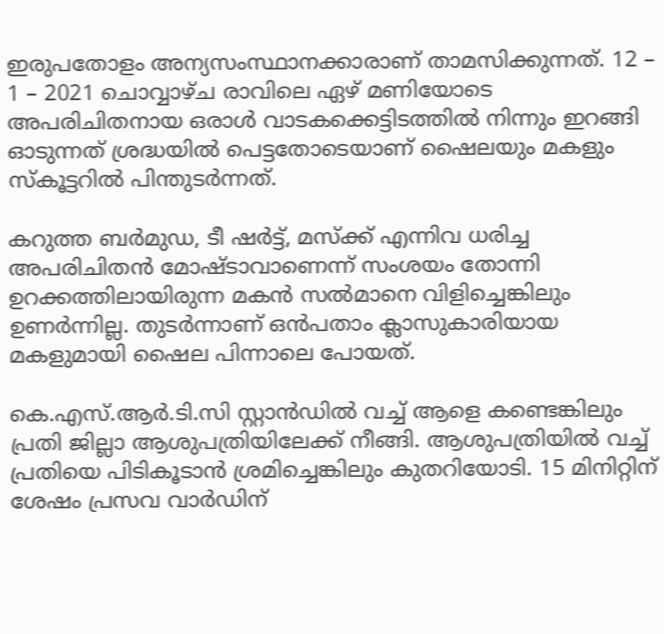ഇരുപതോളം അന്യസംസ്ഥാനക്കാരാണ് താമസിക്കുന്നത്. 12 – 1 – 2021 ചൊവ്വാഴ്ച രാവിലെ ഏഴ് മണിയോടെ അപരിചിതനായ ഒരാള്‍ വാടകക്കെട്ടിടത്തില്‍ നിന്നും ഇറങ്ങി ഓടുന്നത് ശ്രദ്ധയിൽ പെട്ടതോടെയാണ് ഷൈലയും മകളും സ്‌കൂട്ടറില്‍ പിന്തുടര്‍ന്നത്.

കറുത്ത ബര്‍മുഡ, ടീ ഷര്‍ട്ട്, മസ്ക്ക് എന്നിവ ധരിച്ച അപരിചിതൻ മോഷ്ടാവാണെന്ന് സംശയം തോന്നി ഉറക്കത്തിലായിരുന്ന മകന്‍ സല്‍മാനെ വിളിച്ചെങ്കിലും ഉണര്‍ന്നില്ല. തുടര്‍ന്നാണ് ഒന്‍പതാം ക്ലാസുകാരിയായ മകളുമായി ഷൈല പിന്നാലെ പോയത്.

കെ.എസ്.ആര്‍.ടി.സി സ്റ്റാന്‍ഡില്‍ വച്ച്‌ ആളെ കണ്ടെങ്കിലും പ്രതി ജില്ലാ ആശുപത്രിയിലേക്ക് നീങ്ങി. ആശുപത്രിയില്‍ വച്ച്‌ പ്രതിയെ പിടികൂടാന്‍ ശ്രമിച്ചെങ്കിലും കുതറിയോടി. 15 മിനിറ്റിന് ശേഷം പ്രസവ വാര്‍ഡിന്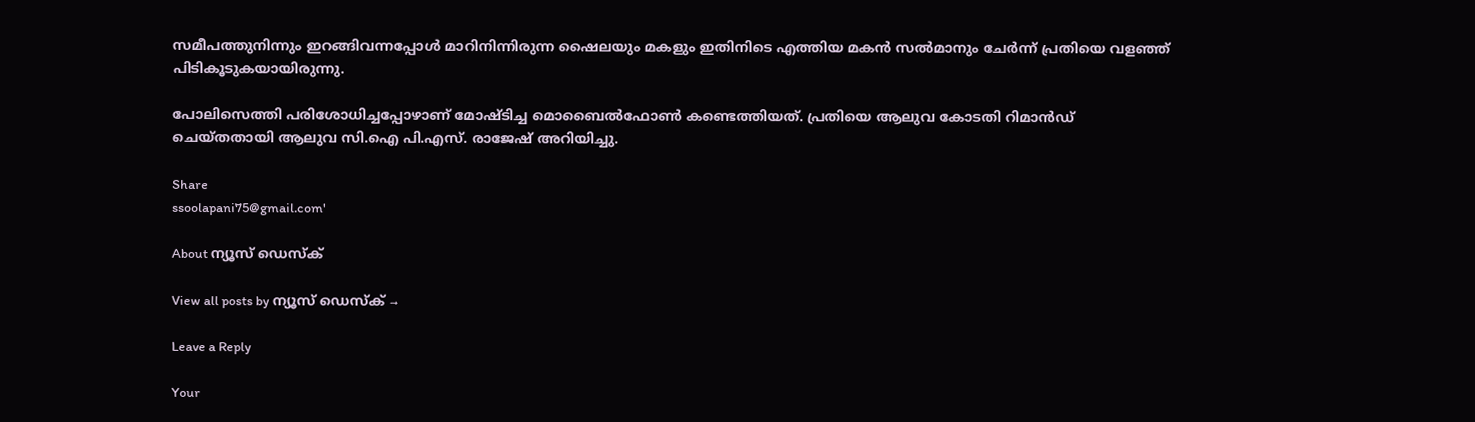സമീപത്തുനിന്നും ഇറങ്ങിവന്നപ്പോള്‍ മാറിനിന്നിരുന്ന ഷൈലയും മകളും ഇതിനിടെ എത്തിയ മകന്‍ സല്‍മാനും ചേര്‍ന്ന് പ്രതിയെ വളഞ്ഞ് പിടികൂടുകയായിരുന്നു.

പോലിസെത്തി പരിശോധിച്ചപ്പോഴാണ് മോഷ്ടിച്ച മൊബൈല്‍ഫോണ്‍ കണ്ടെത്തിയത്. പ്രതിയെ ആലുവ കോടതി റിമാന്‍ഡ് ചെയ്തതായി ആലുവ സി.ഐ പി.എസ്. രാജേഷ് അറിയിച്ചു.

Share
ssoolapani75@gmail.com'

About ന്യൂസ് ഡെസ്ക്

View all posts by ന്യൂസ് ഡെസ്ക് →

Leave a Reply

Your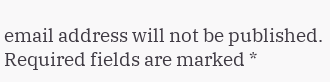email address will not be published. Required fields are marked *